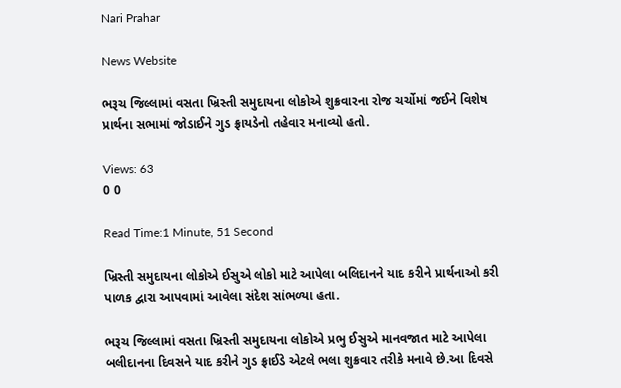Nari Prahar

News Website

ભરૂચ જિલ્લામાં વસતા ખ્રિસ્તી સમુદાયના લોકોએ શુક્રવારના રોજ ચર્ચોમાં જઈને વિશેષ પ્રાર્થના સભામાં જોડાઈને ગુડ ફ્રાયડેનો તહેવાર મનાવ્યો હતો.

Views: 63
0 0

Read Time:1 Minute, 51 Second

ખ્રિસ્તી સમુદાયના લોકોએ ઈસુએ લોકો માટે આપેલા બલિદાનને યાદ કરીને પ્રાર્થનાઓ કરી પાળક દ્વારા આપવામાં આવેલા સંદેશ સાંભળ્યા હતા.

ભરૂચ જિલ્લામાં વસતા ખ્રિસ્તી સમુદાયના લોકોએ પ્રભુ ઈસુએ માનવજાત માટે આપેલા બલીદાનના દિવસને યાદ કરીને ગુડ ફ્રાઈડે એટલે ભલા શુક્રવાર તરીકે મનાવે છે.આ દિવસે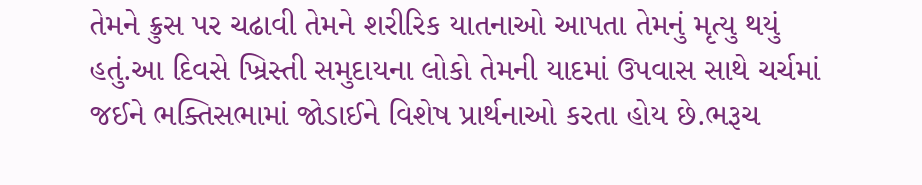તેમને ક્રુસ પર ચઢાવી તેમને શરીરિક યાતનાઓ આપતા તેમનું મૃત્યુ થયું હતું.આ દિવસે ખ્રિસ્તી સમુદાયના લોકો તેમની યાદમાં ઉપવાસ સાથે ચર્ચમાં જઈને ભક્તિસભામાં જોડાઈને વિશેષ પ્રાર્થનાઓ કરતા હોય છે.ભરૂચ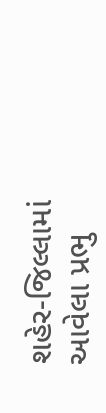શહેર-જિલ્લામાં આવેલા પ્રભુ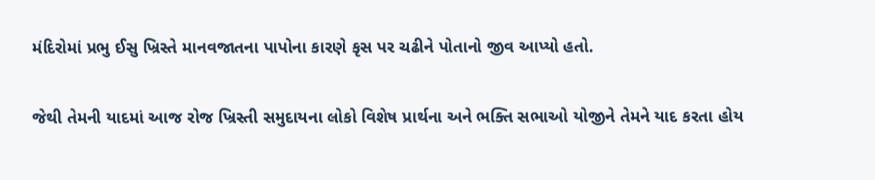મંદિરોમાં પ્રભુ ઈસુ ખ્રિસ્તે માનવજાતના પાપોના કારણે કૃસ પર ચઢીને પોતાનો જીવ આપ્યો હતો.

જેથી તેમની યાદમાં આજ રોજ ખ્રિસ્તી સમુદાયના લોકો વિશેષ પ્રાર્થના અને ભક્તિ સભાઓ યોજીને તેમને યાદ કરતા હોય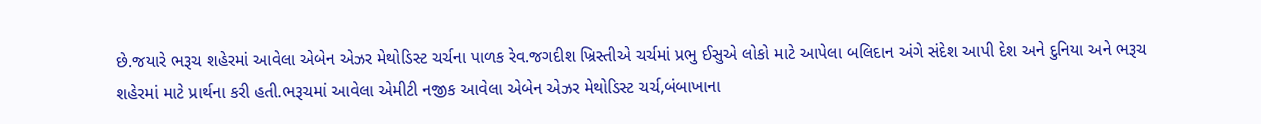છે.જયારે ભરૂચ શહેરમાં આવેલા એબેન એઝર મેથોડિસ્ટ ચર્ચના પાળક રેવ.જગદીશ ખ્રિસ્તીએ ચર્ચમાં પ્રભુ ઈસુએ લોકો માટે આપેલા બલિદાન અંગે સંદેશ આપી દેશ અને દુનિયા અને ભરૂચ શહેરમાં માટે પ્રાર્થના કરી હતી.ભરૂચમાં આવેલા એમીટી નજીક આવેલા એબેન એઝર મેથોડિસ્ટ ચર્ચ,બંબાખાના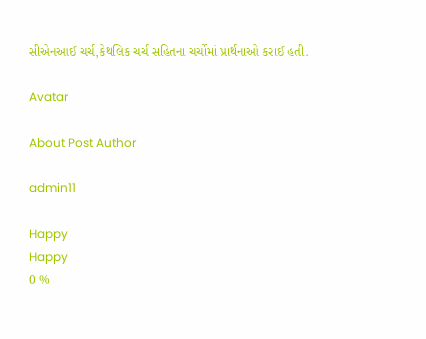સીએનઆઈ ચર્ચ,કેથલિક ચર્ચ સહિતના ચર્ચોમાં પ્રાર્થનાઓ કરાઈ હતી.

Avatar

About Post Author

admin11

Happy
Happy
0 %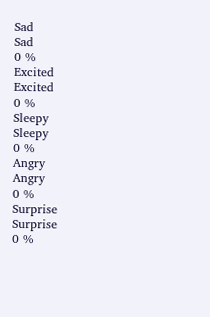Sad
Sad
0 %
Excited
Excited
0 %
Sleepy
Sleepy
0 %
Angry
Angry
0 %
Surprise
Surprise
0 %